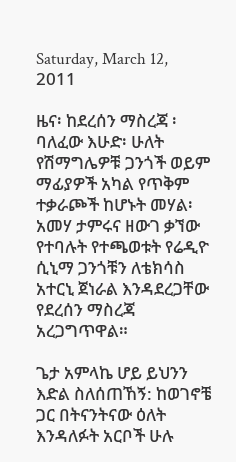Saturday, March 12, 2011

ዜና፡ ከደረሰን ማስረጃ ፡ ባለፈው እሁድ፡ ሁለት የሽማግሌዎቹ ጋንጎች ወይም ማፊያዎች አካል የጥቅም ተቃራጮች ከሆኑት መሃል፡ አመሃ ታምሩና ዘውገ ቃኘው የተባሉት የተጫወቱት የሬዲዮ ሲኒማ ጋንጎቹን ለቴክሳስ አተርኒ ጀነራል እንዳደረጋቸው የደረሰን ማስረጃ አረጋግጥዋል።

ጌታ አምላኬ ሆይ ይህንን እድል ስለሰጠኸኝ: ከወገኖቼ ጋር በትናንትናው ዕለት እንዳለፉት አርቦች ሁሉ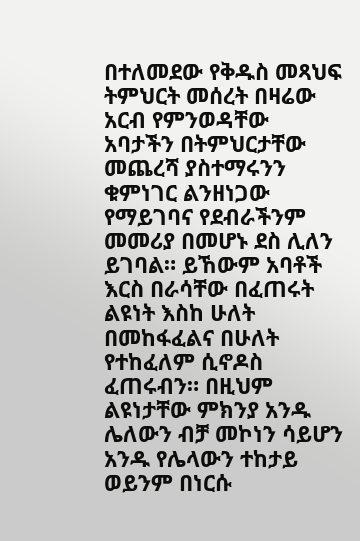በተለመደው የቅዱስ መጻህፍ ትምህርት መሰረት በዛሬው አርብ የምንወዳቸው አባታችን በትምህርታቸው መጨረሻ ያስተማሩንን ቁምነገር ልንዘነጋው የማይገባና የደብራችንም መመሪያ በመሆኑ ደስ ሊለን ይገባል። ይኸውም አባቶች እርስ በራሳቸው በፈጠሩት ልዩነት እስከ ሁለት በመከፋፈልና በሁለት የተከፈለም ሲኖዶስ ፈጠሩብን። በዚህም ልዩነታቸው ምክንያ አንዱ ሌለውን ብቻ መኮነን ሳይሆን አንዱ የሌላውን ተከታይ ወይንም በነርሱ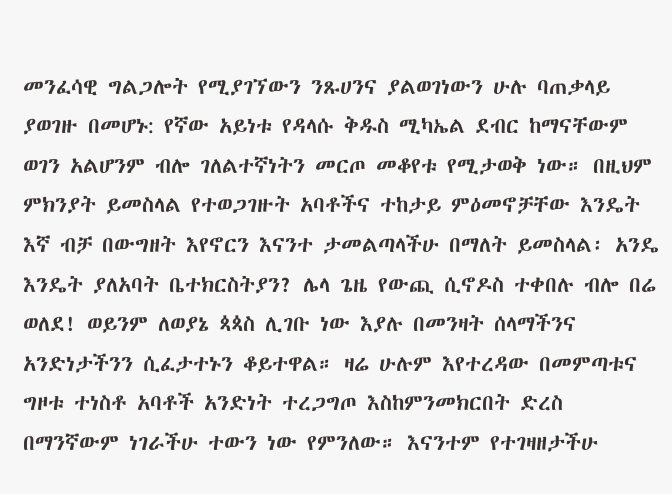መንፈሳዊ ግልጋሎት የሚያገኘውን ንጹሀንና ያልወገነውን ሁሉ ባጠቃላይ ያወገዙ በመሆኑ: የኛው አይነቱ የዳላሱ ቅዱስ ሚካኤል ደብር ከማናቸውም ወገን አልሆንም ብሎ ገለልተኛነትን መርጦ መቆየቱ የሚታወቅ ነው። በዚህም ምክንያት ይመስላል የተወጋገዙት አባቶችና ተከታይ ምዕመኖቻቸው እንዴት እኛ ብቻ በውግዘት እየኖርን እናንተ ታመልጣላችሁ በማለት ይመስላል፡ አንዴ እንዴት ያለአባት ቤተክርስትያን? ሌላ ጌዜ የውጪ ሲኖዶስ ተቀበሉ ብሎ በሬ ወለደ! ወይንም ለወያኔ ጳጳስ ሊገቡ ነው እያሉ በመንዛት ሰላማችንና አንድነታችንን ሲፈታተኑን ቆይተዋል። ዛሬ ሁሉም እየተረዳው በመምጣቱና ግዞቱ ተነስቶ አባቶች አንድነት ተረጋግጦ እስከምንመክርበት ድረስ በማንኛውም ነገራችሁ ተውን ነው የምንለው። እናንተም የተገዛዘታችሁ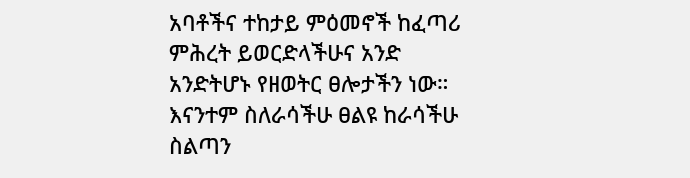አባቶችና ተከታይ ምዕመኖች ከፈጣሪ ምሕረት ይወርድላችሁና አንድ አንድትሆኑ የዘወትር ፀሎታችን ነው።
እናንተም ስለራሳችሁ ፀልዩ ከራሳችሁ ስልጣን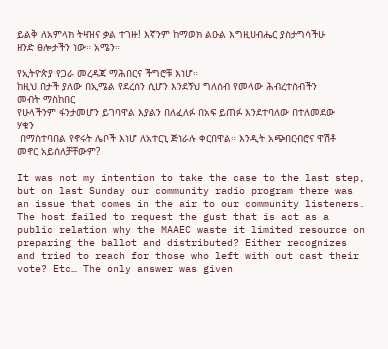ይልቅ ለአምላክ ትዛዝና ቃል ተገዙ! እኛንም ከማወክ ልዑል እግዚሀብሔር ያስታግሳችሁ ዘንድ ፀሎታችን ነው። አሜን።

የኢትዮጵያ የጋራ መረዳጃ ማሕበርና ችግሮቹ እነሆ።
ከዚህ በታች ያለው በኢሜል የደረሰን ሲሆን እንደኝህ ግለሰብ የመላው ሕብረተሰብችን መብት ማስከበር
የሁላችንም ፋንታመሆን ይገባዋል እያልን በለፈለፉ በአፍ ይጠፉ እንደተባለው በተለመደው ሃቁን
 በማስተባበል የኖሩት ሌቦች እነሆ ለአተርኒ ጅነራሉ ቀርበዋል። እንዲት አጭበርብሮና ዋሽቶ መኖር አይሰለቻቸውም?

It was not my intention to take the case to the last step, but on last Sunday our community radio program there was an issue that comes in the air to our community listeners. The host failed to request the gust that is act as a public relation why the MAAEC waste it limited resource on preparing the ballot and distributed? Either recognizes and tried to reach for those who left with out cast their vote? Etc… The only answer was given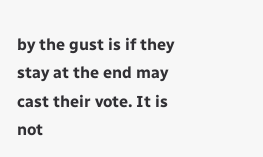by the gust is if they stay at the end may cast their vote. It is not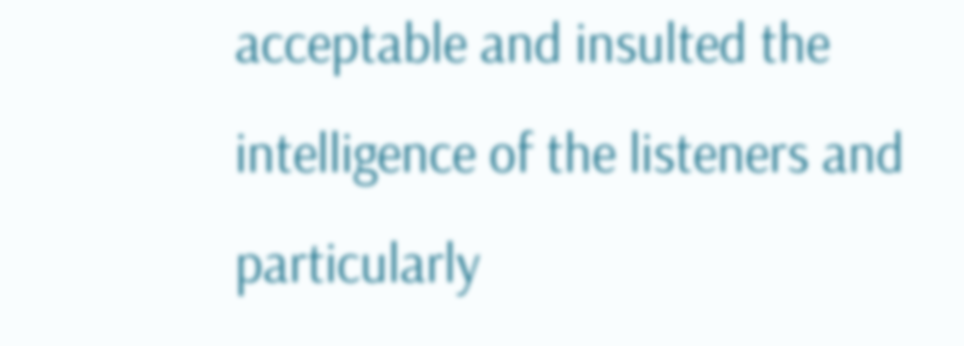acceptable and insulted the intelligence of the listeners and particularly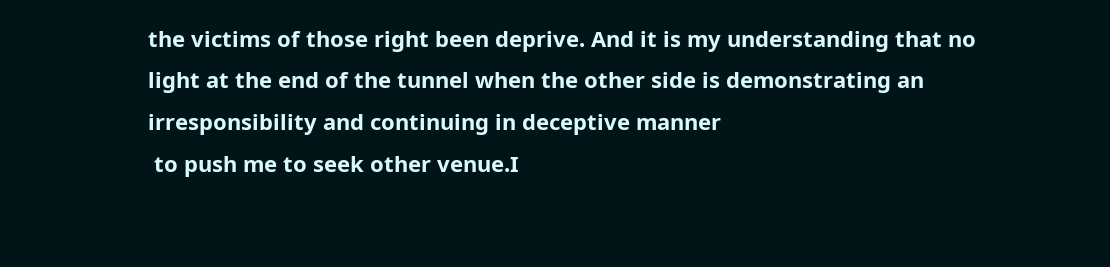the victims of those right been deprive. And it is my understanding that no light at the end of the tunnel when the other side is demonstrating an irresponsibility and continuing in deceptive manner
 to push me to seek other venue.I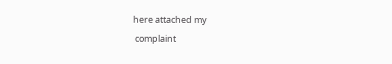here attached my
 complaint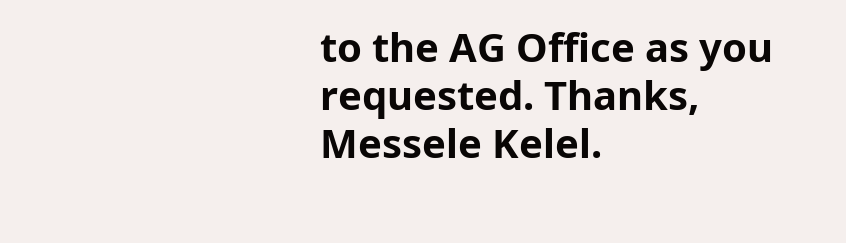to the AG Office as you requested. Thanks,
Messele Kelel.